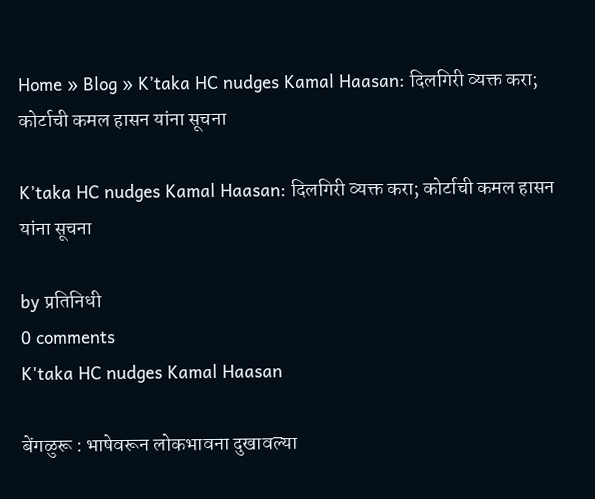Home » Blog » K’taka HC nudges Kamal Haasan: दिलगिरी व्यक्त करा; कोर्टाची कमल हासन यांना सूचना

K’taka HC nudges Kamal Haasan: दिलगिरी व्यक्त करा; कोर्टाची कमल हासन यांना सूचना

by प्रतिनिधी
0 comments
K'taka HC nudges Kamal Haasan

बेंगळुरू : भाषेवरून लोकभावना दुखावल्या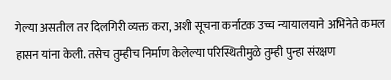गेल्या असतील तर दिलगिरी व्यक्त करा, अशी सूचना कर्नाटक उच्च न्यायालयाने अभिनेते कमल हासन यांना केली. तसेच तुम्हीच निर्माण केलेल्या परिस्थितीमुळे तुम्ही पुन्हा संरक्षण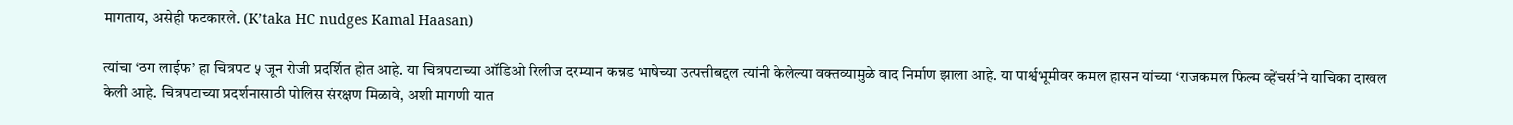मागताय, असेही फटकारले. (K’taka HC nudges Kamal Haasan)

त्यांचा ‘ठग लाईफ’ हा चित्रपट ५ जून रोजी प्रदर्शित होत आहे. या चित्रपटाच्या ऑडिओ रिलीज दरम्यान कन्नड भाषेच्या उत्पत्तीबद्दल त्यांनी केलेल्या वक्तव्यामुळे वाद निर्माण झाला आहे. या पार्श्वभूमीवर कमल हासन यांच्या ‘राजकमल फिल्म व्हेंचर्स’ने याचिका दाखल केली आहे. चित्रपटाच्या प्रदर्शनासाठी पोलिस संरक्षण मिळावे, अशी मागणी यात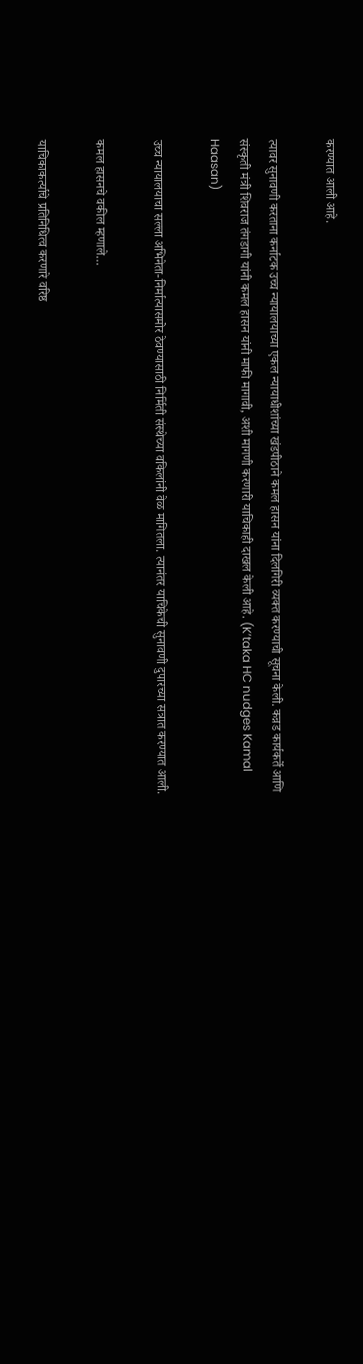करण्यात आली आहे.

त्यावर सुनावणी करताना कर्नाटक उच्च न्यायालयाच्या एकल न्यायाधीशांच्या खंडपीठाने कमल हासन यांना दिलगिरी व्यक्त करण्याची सूचना केली. कन्नड कार्यकर्ते आणि संस्कृती मंत्री शिवराज तंगडागी यांनी कमल हासन यांनी माफी मागावी, अशी मागणी करणारी याचिकाही दाखल केली आहे. (K’taka HC nudges Kamal Haasan)

उच्च न्यायालयाचा सल्ला अभिनेता-निर्मात्यासमोर ठेवण्यासाठी निर्मिती संस्थेच्या वकिलांनी वेळ मागितला. त्यानंतर याचिकेची सुनावणी दुपारच्या सत्रात करण्यात आली.

कमल हासनचे वकील म्हणाले…

याचिकाकर्त्याचे प्रतिनिधित्व करणारे वरिष्ठ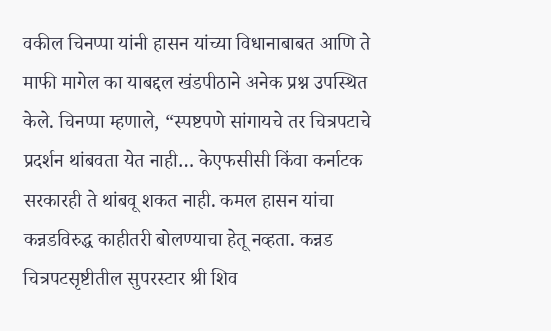वकील चिनप्पा यांनी हासन यांच्या विधानाबाबत आणि ते माफी मागेल का याबद्दल खंडपीठाने अनेक प्रश्न उपस्थित केले. चिनप्पा म्हणाले, “स्पष्टपणे सांगायचे तर चित्रपटाचे प्रदर्शन थांबवता येत नाही… केएफसीसी किंवा कर्नाटक सरकारही ते थांबवू शकत नाही. कमल हासन यांचा कन्नडविरुद्ध काहीतरी बोलण्याचा हेतू नव्हता. कन्नड चित्रपटसृष्टीतील सुपरस्टार श्री शिव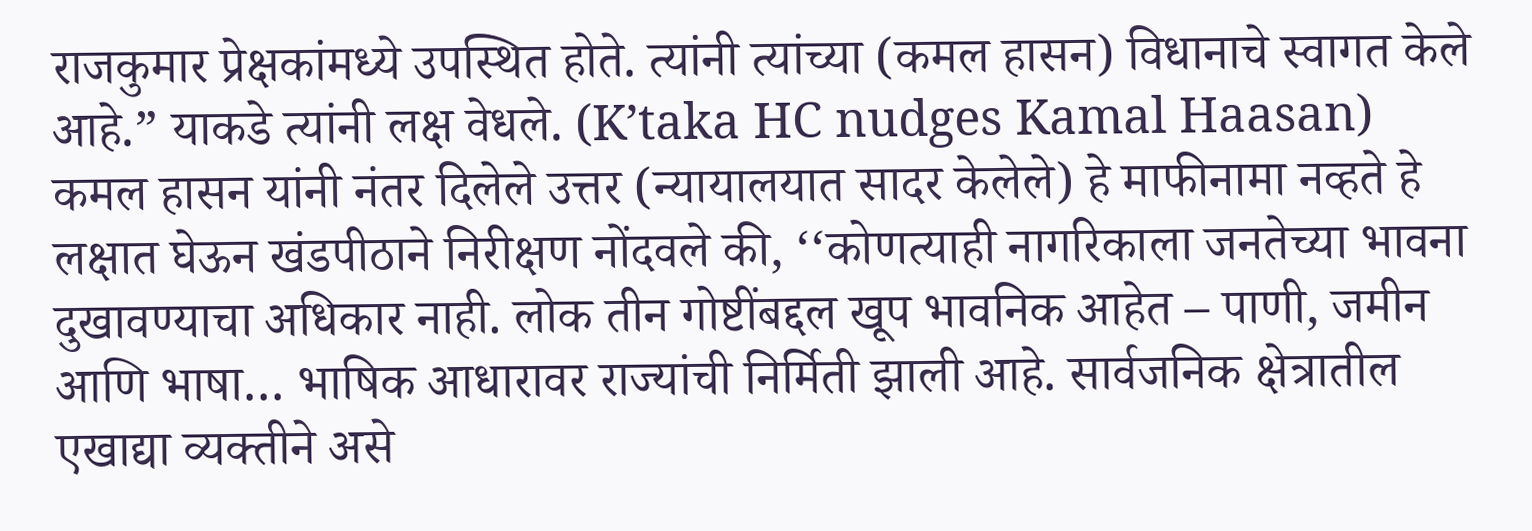राजकुमार प्रेक्षकांमध्ये उपस्थित होते. त्यांनी त्यांच्या (कमल हासन) विधानाचे स्वागत केले आहे.” याकडे त्यांनी लक्ष वेधले. (K’taka HC nudges Kamal Haasan)
कमल हासन यांनी नंतर दिलेले उत्तर (न्यायालयात सादर केलेले) हे माफीनामा नव्हते हे लक्षात घेऊन खंडपीठाने निरीक्षण नोंदवले की, ‘‘कोणत्याही नागरिकाला जनतेच्या भावना दुखावण्याचा अधिकार नाही. लोक तीन गोष्टींबद्दल खूप भावनिक आहेत – पाणी, जमीन आणि भाषा… भाषिक आधारावर राज्यांची निर्मिती झाली आहे. सार्वजनिक क्षेत्रातील एखाद्या व्यक्तीने असे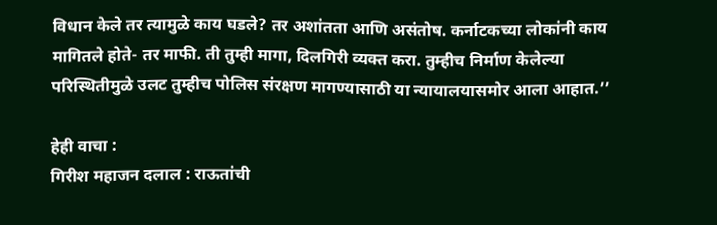विधान केले तर त्यामुळे काय घडले? तर अशांतता आणि असंतोष. कर्नाटकच्या लोकांनी काय मागितले होते- तर माफी. ती तुम्ही मागा, दिलगिरी व्यक्त करा. तुम्हीच निर्माण केलेल्या परिस्थितीमुळे उलट तुम्हीच पोलिस संरक्षण मागण्यासाठी या न्यायालयासमोर आला आहात.’’

हेही वाचा :
गिरीश महाजन दलाल : राऊतांची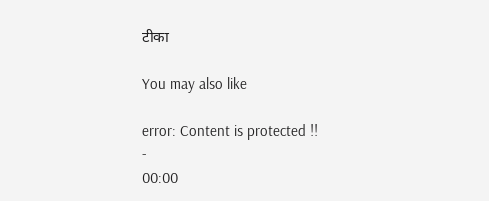टीका

You may also like

error: Content is protected !!
-
00:00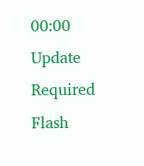00:00
Update Required Flash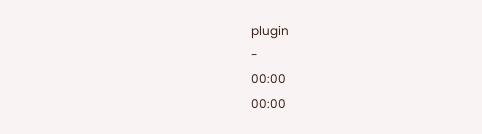plugin
-
00:00
00:00